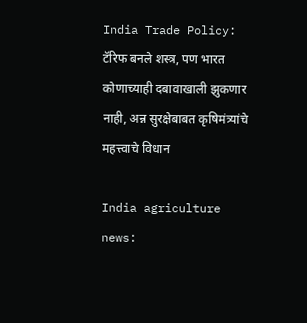India Trade Policy: टॅरिफ बनले शस्त्र, पण भारत कोणाच्याही दबावाखाली झुकणार नाही, अन्न सुरक्षेबाबत कृषिमंत्र्यांचे महत्त्वाचे विधान

India agriculture news: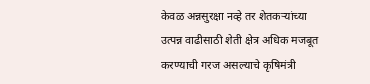केवळ अन्नसुरक्षा नव्हे तर शेतकऱ्यांच्या उत्पन्न वाढीसाठी शेती क्षेत्र अधिक मजबूत करण्याची गरज असल्याचे कृषिमंत्री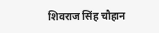शिवराज सिंह चौहान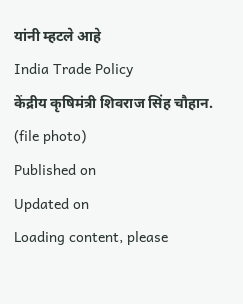यांनी म्हटले आहे
India Trade Policy
केंद्रीय कृषिमंत्री शिवराज सिंह चौहान. (file photo)
Published on
Updated on
Loading content, please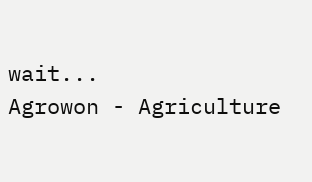wait...
Agrowon - Agriculture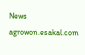News
agrowon.esakal.com